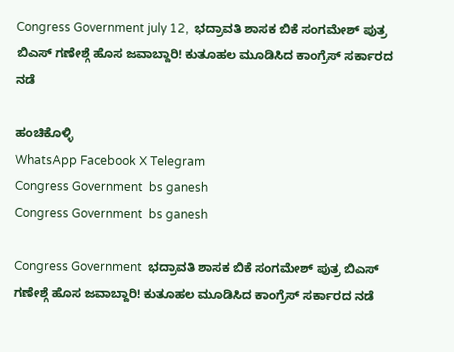Congress Government july 12,  ಭದ್ರಾವತಿ ಶಾಸಕ ಬಿಕೆ ಸಂಗಮೇಶ್ ಪುತ್ರ ಬಿಎಸ್ ಗಣೇಶ್ಗೆ ಹೊಸ ಜವಾಬ್ದಾರಿ! ಕುತೂಹಲ ಮೂಡಿಸಿದ ಕಾಂಗ್ರೆಸ್ ಸರ್ಕಾರದ ನಡೆ

ಹಂಚಿಕೊಳ್ಳಿ
WhatsApp Facebook X Telegram
Congress Government  bs ganesh
Congress Government  bs ganesh

Congress Government  ಭದ್ರಾವತಿ ಶಾಸಕ ಬಿಕೆ ಸಂಗಮೇಶ್ ಪುತ್ರ ಬಿಎಸ್ ಗಣೇಶ್ಗೆ ಹೊಸ ಜವಾಬ್ದಾರಿ! ಕುತೂಹಲ ಮೂಡಿಸಿದ ಕಾಂಗ್ರೆಸ್ ಸರ್ಕಾರದ ನಡೆ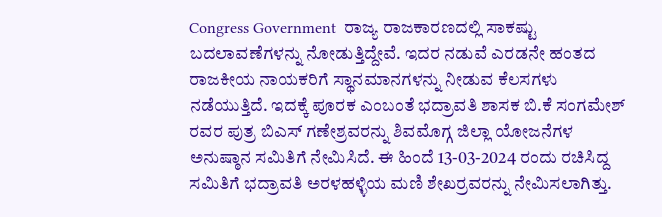Congress Government  ರಾಜ್ಯ ರಾಜಕಾರಣದಲ್ಲಿ ಸಾಕಷ್ಟು ಬದಲಾವಣೆಗಳನ್ನು ನೋಡುತ್ತಿದ್ದೇವೆ. ಇದರ ನಡುವೆ ಎರಡನೇ ಹಂತದ ರಾಜಕೀಯ ನಾಯಕರಿಗೆ ಸ್ಥಾನಮಾನಗಳನ್ನು ನೀಡುವ ಕೆಲಸಗಳು ನಡೆಯುತ್ತಿದೆ. ಇದಕ್ಕೆ ಪೂರಕ ಎಂಬಂತೆ ಭದ್ರಾವತಿ ಶಾಸಕ ಬಿ.ಕೆ ಸಂಗಮೇಶ್ ರವರ ಪುತ್ರ ಬಿಎಸ್ ಗಣೇಶ್ರವರನ್ನು ಶಿವಮೊಗ್ಗ ಜಿಲ್ಲಾ ಯೋಜನೆಗಳ ಅನುಷ್ಠಾನ ಸಮಿತಿಗೆ ನೇಮಿಸಿದೆ. ಈ ಹಿಂದೆ 13-03-2024 ರಂದು ರಚಿಸಿದ್ದ ಸಮಿತಿಗೆ ಭದ್ರಾವತಿ ಅರಳಹಳ್ಳಿಯ ಮಣಿ ಶೇಖರ್ರವರನ್ನು ನೇಮಿಸಲಾಗಿತ್ತು.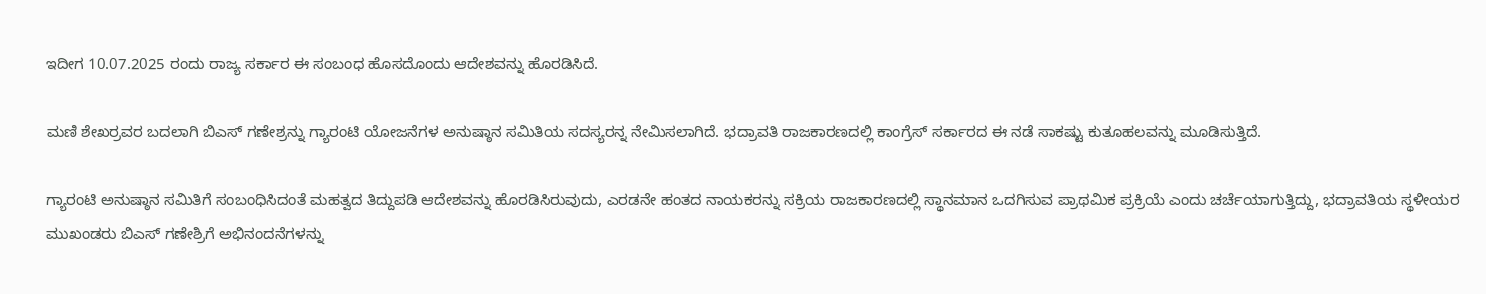ಇದೀಗ 10.07.2025 ರಂದು ರಾಜ್ಯ ಸರ್ಕಾರ ಈ ಸಂಬಂಧ ಹೊಸದೊಂದು ಆದೇಶವನ್ನು ಹೊರಡಿಸಿದೆ.

ಮಣಿ ಶೇಖರ್ರವರ ಬದಲಾಗಿ ಬಿಎಸ್ ಗಣೇಶ್ರನ್ನು ಗ್ಯಾರಂಟಿ ಯೋಜನೆಗಳ ಅನುಷ್ಠಾನ ಸಮಿತಿಯ ಸದಸ್ಯರನ್ನ ನೇಮಿಸಲಾಗಿದೆ. ಭದ್ರಾವತಿ ರಾಜಕಾರಣದಲ್ಲಿ ಕಾಂಗ್ರೆಸ್ ಸರ್ಕಾರದ ಈ ನಡೆ ಸಾಕಷ್ಟು ಕುತೂಹಲವನ್ನು ಮೂಡಿಸುತ್ತಿದೆ.

ಗ್ಯಾರಂಟಿ ಅನುಷ್ಠಾನ ಸಮಿತಿಗೆ ಸಂಬಂಧಿಸಿದಂತೆ ಮಹತ್ವದ ತಿದ್ದುಪಡಿ ಆದೇಶವನ್ನು ಹೊರಡಿಸಿರುವುದು, ಎರಡನೇ ಹಂತದ ನಾಯಕರನ್ನು ಸಕ್ರಿಯ ರಾಜಕಾರಣದಲ್ಲಿ ಸ್ಥಾನಮಾನ ಒದಗಿಸುವ ಪ್ರಾಥಮಿಕ ಪ್ರಕ್ರಿಯೆ ಎಂದು ಚರ್ಚೆಯಾಗುತ್ತಿದ್ದು, ಭದ್ರಾವತಿಯ ಸ್ಥಳೀಯರ ಮುಖಂಡರು ಬಿಎಸ್ ಗಣೇಶ್ರಿಗೆ ಅಭಿನಂದನೆಗಳನ್ನು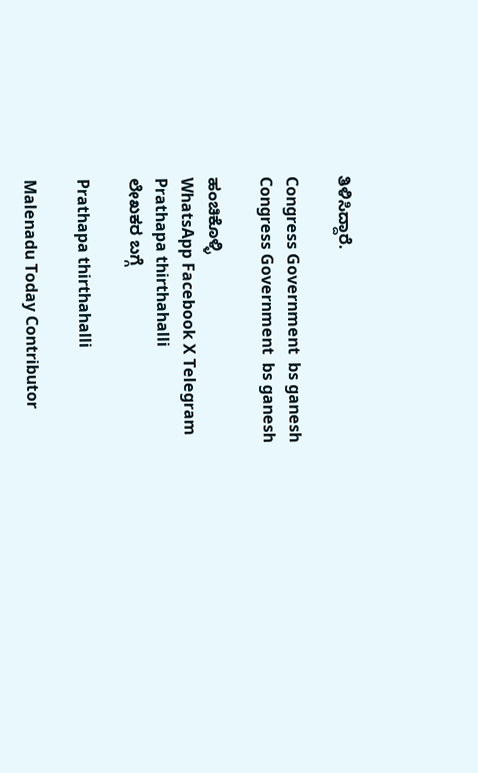ತಿಳಿಸಿದ್ದಾರೆ.

Congress Government  bs ganesh
Congress Government  bs ganesh

ಹಂಚಿಕೊಳ್ಳಿ
WhatsApp Facebook X Telegram
Prathapa thirthahalli
ಲೇಖಕರ ಬಗ್ಗೆ

Prathapa thirthahalli

Malenadu Today Contributor